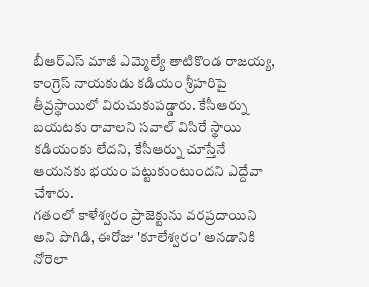బీఆర్ఎస్ మాజీ ఎమ్మెల్యే తాటికొండ రాజయ్య, కాంగ్రెస్ నాయకుడు కడియం శ్రీహరిపై తీవ్రస్థాయిలో విరుచుకుపడ్డారు. కేసీఆర్ను బయటకు రావాలని సవాల్ విసిరే స్థాయి కడియంకు లేదని, కేసీఆర్ను చూస్తేనే ఆయనకు భయం పట్టుకుంటుందని ఎద్దేవా చేశారు.
గతంలో కాళేశ్వరం ప్రాజెక్టును వరప్రదాయిని అని పొగిడి, ఈరోజు 'కూలేశ్వరం' అనడానికి నోరెలా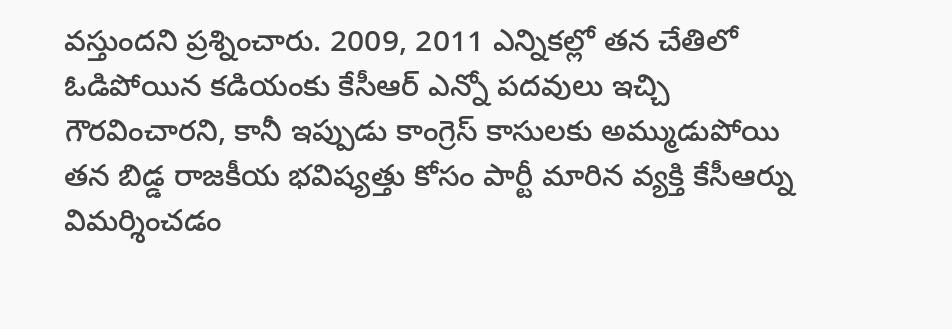వస్తుందని ప్రశ్నించారు. 2009, 2011 ఎన్నికల్లో తన చేతిలో ఓడిపోయిన కడియంకు కేసీఆర్ ఎన్నో పదవులు ఇచ్చి గౌరవించారని, కానీ ఇప్పుడు కాంగ్రెస్ కాసులకు అమ్ముడుపోయి తన బిడ్డ రాజకీయ భవిష్యత్తు కోసం పార్టీ మారిన వ్యక్తి కేసీఆర్ను విమర్శించడం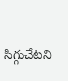సిగ్గుచేటని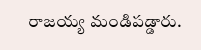రాజయ్య మండిపడ్డారు.